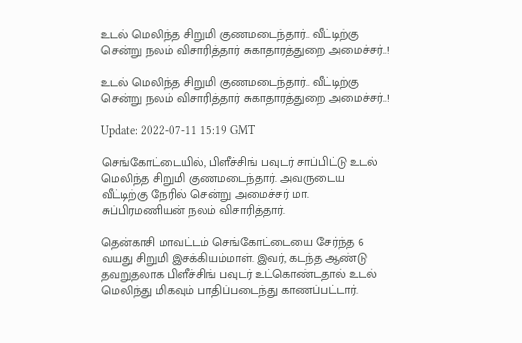உடல் மெலிந்த சிறுமி குணமடைந்தார்.. வீட்டிற்கு சென்று நலம் விசாரித்தார் சுகாதாரத்துறை அமைச்சர்..!

உடல் மெலிந்த சிறுமி குணமடைந்தார்.. வீட்டிற்கு சென்று நலம் விசாரித்தார் சுகாதாரத்துறை அமைச்சர்..!

Update: 2022-07-11 15:19 GMT

செங்கோட்டையில், பிளீச்சிங் பவுடர் சாப்பிட்டு உடல் மெலிந்த சிறுமி குணமடைந்தார். அவருடைய வீட்டிற்கு நேரில் சென்று அமைச்சர் மா. சுப்பிரமணியன் நலம் விசாரித்தார்.

தென்காசி மாவட்டம் செங்கோட்டையை சேர்ந்த 6 வயது சிறுமி இசக்கியம்மாள். இவர், கடந்த ஆண்டு தவறுதலாக பிளீச்சிங் பவுடர் உட்கொண்டதால் உடல் மெலிந்து மிகவும் பாதிப்படைந்து காணப்பட்டார்.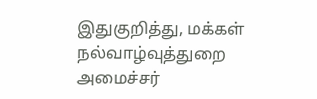இதுகுறித்து, மக்கள் நல்வாழ்வுத்துறை அமைச்சர்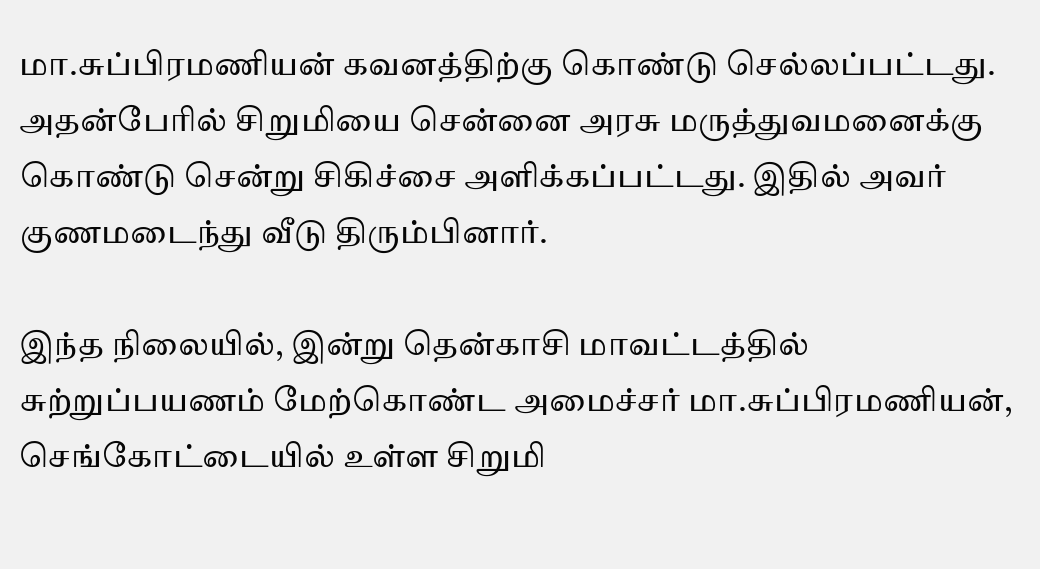மா.சுப்பிரமணியன் கவனத்திற்கு கொண்டு செல்லப்பட்டது. அதன்பேரில் சிறுமியை சென்னை அரசு மருத்துவமனைக்கு கொண்டு சென்று சிகிச்சை அளிக்கப்பட்டது. இதில் அவர் குணமடைந்து வீடு திரும்பினார்.

இந்த நிலையில், இன்று தென்காசி மாவட்டத்தில் சுற்றுப்பயணம் மேற்கொண்ட அமைச்சர் மா.சுப்பிரமணியன், செங்கோட்டையில் உள்ள சிறுமி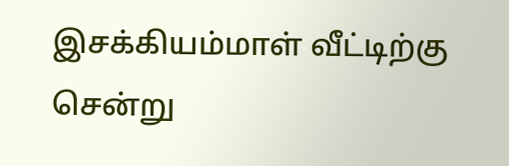இசக்கியம்மாள் வீட்டிற்கு சென்று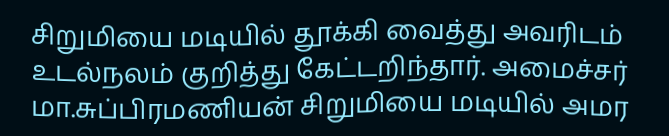சிறுமியை மடியில் தூக்கி வைத்து அவரிடம் உடல்நலம் குறித்து கேட்டறிந்தார். அமைச்சர் மா.சுப்பிரமணியன் சிறுமியை மடியில் அமர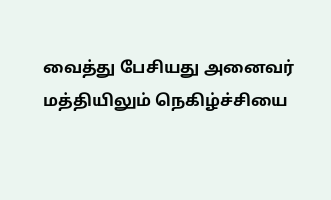வைத்து பேசியது அனைவர் மத்தியிலும் நெகிழ்ச்சியை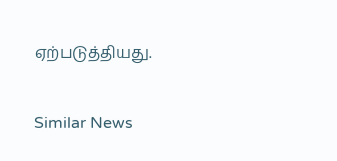ஏற்படுத்தியது.

Similar News